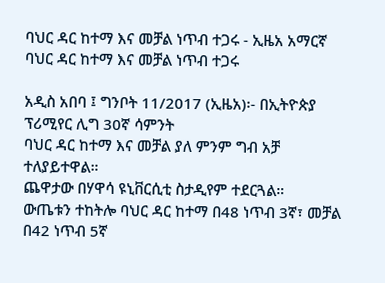ባህር ዳር ከተማ እና መቻል ነጥብ ተጋሩ - ኢዜአ አማርኛ
ባህር ዳር ከተማ እና መቻል ነጥብ ተጋሩ

አዲስ አበባ ፤ ግንቦት 11/2017 (ኢዜአ)፡- በኢትዮጵያ ፕሪሚየር ሊግ 30ኛ ሳምንት
ባህር ዳር ከተማ እና መቻል ያለ ምንም ግብ አቻ ተለያይተዋል።
ጨዋታው በሃዋሳ ዩኒቨርሲቲ ስታዲየም ተደርጓል።
ውጤቱን ተከትሎ ባህር ዳር ከተማ በ48 ነጥብ 3ኛ፣ መቻል በ42 ነጥብ 5ኛ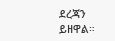ደረጃን ይዘዋል።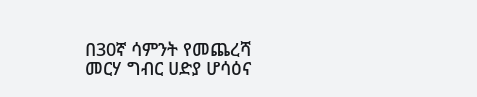በ30ኛ ሳምንት የመጨረሻ መርሃ ግብር ሀድያ ሆሳዕና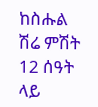ከስሑል ሽሬ ምሽት 12 ሰዓት ላይ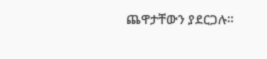ጨዋታቸውን ያደርጋሉ።